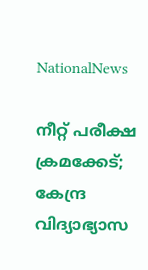NationalNews

നീറ്റ് പരീക്ഷ ക്രമക്കേട്; കേന്ദ്ര വിദ്യാഭ്യാസ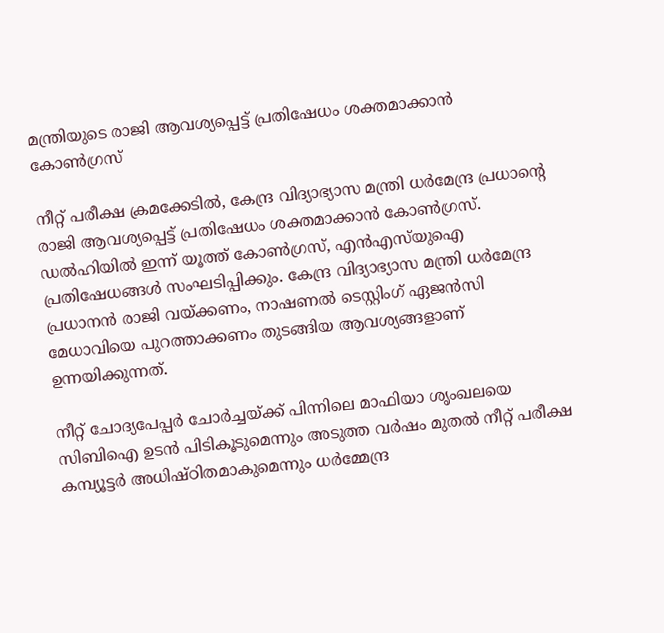മന്ത്രിയുടെ രാജി ആവശ്യപ്പെട്ട് പ്രതിഷേധം ശക്തമാക്കാന്‍ കോണ്‍ഗ്രസ്

നീറ്റ് പരീക്ഷ ക്രമക്കേടില്‍, കേന്ദ്ര വിദ്യാഭ്യാസ മന്ത്രി ധര്‍മേന്ദ്ര പ്രധാന്റെ രാജി ആവശ്യപ്പെട്ട് പ്രതിഷേധം ശക്തമാക്കാന്‍ കോണ്‍ഗ്രസ്. ഡല്‍ഹിയില്‍ ഇന്ന് യൂത്ത് കോണ്‍ഗ്രസ്, എന്‍എസ്‌യുഐ പ്രതിഷേധങ്ങള്‍ സംഘടിപ്പിക്കും. കേന്ദ്ര വിദ്യാഭ്യാസ മന്ത്രി ധര്‍മേന്ദ്ര പ്രധാനന്‍ രാജി വയ്ക്കണം, നാഷണല്‍ ടെസ്റ്റിംഗ് ഏജന്‍സി മേധാവിയെ പുറത്താക്കണം തുടങ്ങിയ ആവശ്യങ്ങളാണ് ഉന്നയിക്കുന്നത്.

നീറ്റ് ചോദ്യപേപ്പര്‍ ചോര്‍ച്ചയ്ക്ക് പിന്നിലെ മാഫിയാ ശൃംഖലയെ സിബിഐ ഉടന്‍ പിടികൂടുമെന്നും അടുത്ത വര്‍ഷം മുതല്‍ നീറ്റ് പരീക്ഷ കമ്പ്യൂട്ടര്‍ അധിഷ്ഠിതമാകുമെന്നും ധര്‍മ്മേന്ദ്ര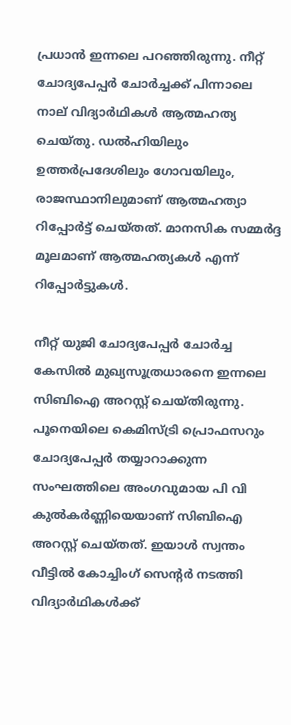പ്രധാന്‍ ഇന്നലെ പറഞ്ഞിരുന്നു. നീറ്റ് ചോദ്യപേപ്പര്‍ ചോര്‍ച്ചക്ക് പിന്നാലെ നാല് വിദ്യാര്‍ഥികള്‍ ആത്മഹത്യ ചെയ്തു. ഡല്‍ഹിയിലും ഉത്തര്‍പ്രദേശിലും ഗോവയിലും, രാജസ്ഥാനിലുമാണ് ആത്മഹത്യാ റിപ്പോര്‍ട്ട് ചെയ്തത്. മാനസിക സമ്മര്‍ദ്ദ മൂലമാണ് ആത്മഹത്യകള്‍ എന്ന് റിപ്പോര്‍ട്ടുകള്‍.

നീറ്റ് യുജി ചോദ്യപേപ്പര്‍ ചോര്‍ച്ച കേസില്‍ മുഖ്യസൂത്രധാരനെ ഇന്നലെ സിബിഐ അറസ്റ്റ് ചെയ്തിരുന്നു. പൂനെയിലെ കെമിസ്ട്രി പ്രൊഫസറും ചോദ്യപേപ്പര്‍ തയ്യാറാക്കുന്ന സംഘത്തിലെ അംഗവുമായ പി വി കുല്‍കര്‍ണ്ണിയെയാണ് സിബിഐ അറസ്റ്റ് ചെയ്തത്. ഇയാള്‍ സ്വന്തം വീട്ടില്‍ കോച്ചിംഗ് സെന്റര്‍ നടത്തി വിദ്യാര്‍ഥികള്‍ക്ക്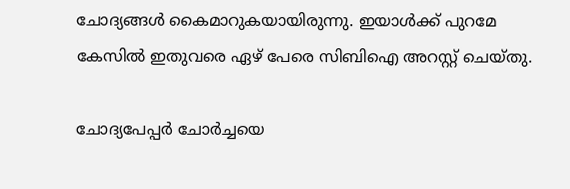ചോദ്യങ്ങള്‍ കൈമാറുകയായിരുന്നു. ഇയാള്‍ക്ക് പുറമേ കേസില്‍ ഇതുവരെ ഏഴ് പേരെ സിബിഐ അറസ്റ്റ് ചെയ്തു.

ചോദ്യപേപ്പര്‍ ചോര്‍ച്ചയെ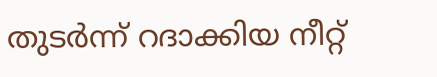തുടര്‍ന്ന് റദാക്കിയ നീറ്റ്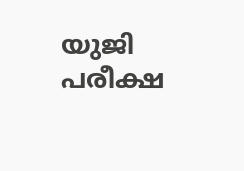യുജി പരീക്ഷ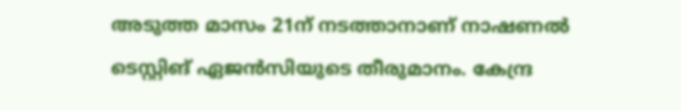അടുത്ത മാസം 21ന് നടത്താനാണ് നാഷണല്‍ ടെസ്റ്റിങ് ഏജന്‍സിയുടെ തീരുമാനം. കേന്ദ്ര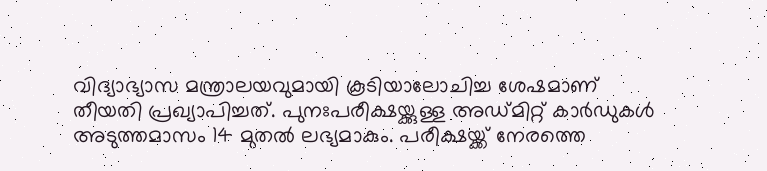വിദ്യാഭ്യാസ മന്ത്രാലയവുമായി കൂടിയാലോചിച്ച ശേഷമാണ് തീയതി പ്രഖ്യാപിച്ചത്. പുനഃപരീക്ഷയ്ക്കുള്ള അഡ്മിറ്റ് കാര്‍ഡുകള്‍ അടുത്തമാസം 14 മുതല്‍ ലഭ്യമാകും. പരീക്ഷയ്ക്ക് നേരത്തെ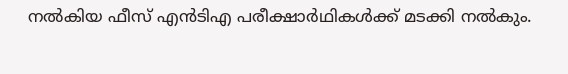നല്‍കിയ ഫീസ് എന്‍ടിഎ പരീക്ഷാര്‍ഥികള്‍ക്ക് മടക്കി നല്‍കും.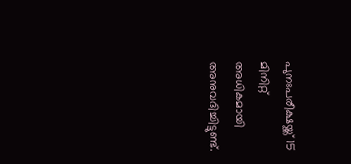പുനഃപരീക്ഷയ്ക്ക് 15 മിനിറ്റ് അധികമായി അനുവദിച്ചിട്ടുണ്ട്.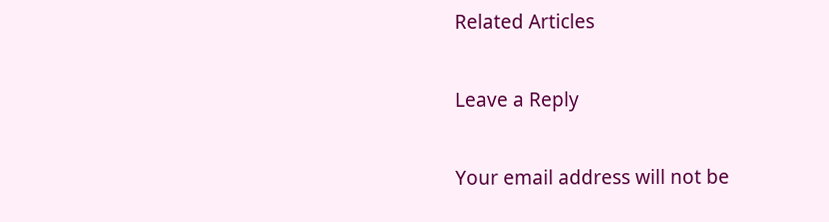Related Articles

Leave a Reply

Your email address will not be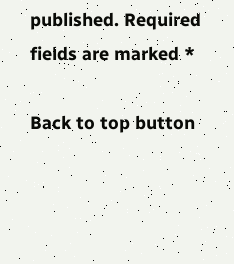published. Required fields are marked *

Back to top button